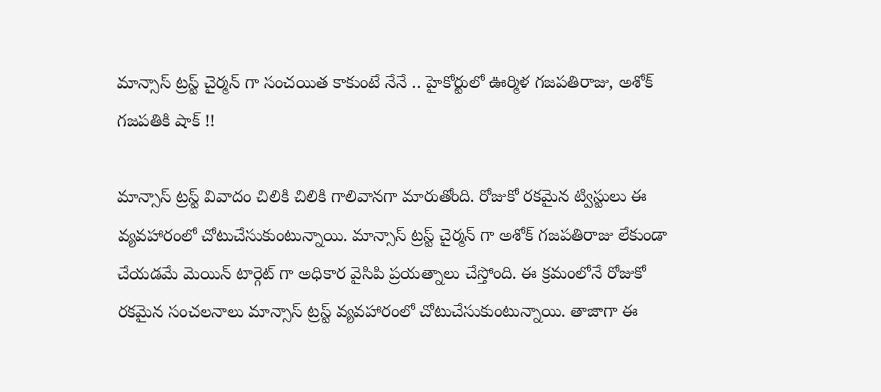మాన్సాస్ ట్రస్ట్ చైర్మన్ గా సంచయిత కాకుంటే నేనే .. హైకోర్టులో ఊర్మిళ గజపతిరాజు, అశోక్ గజపతికి షాక్ !!

మాన్సాస్ ట్రస్ట్ వివాదం చిలికి చిలికి గాలివానగా మారుతోంది. రోజుకో రకమైన ట్విస్టులు ఈ వ్యవహారంలో చోటుచేసుకుంటున్నాయి. మాన్సాస్ ట్రస్ట్ చైర్మన్ గా అశోక్ గజపతిరాజు లేకుండా చేయడమే మెయిన్ టార్గెట్ గా అధికార వైసిపి ప్రయత్నాలు చేస్తోంది. ఈ క్రమంలోనే రోజుకో రకమైన సంచలనాలు మాన్సాస్ ట్రస్ట్ వ్యవహారంలో చోటుచేసుకుంటున్నాయి. తాజాగా ఈ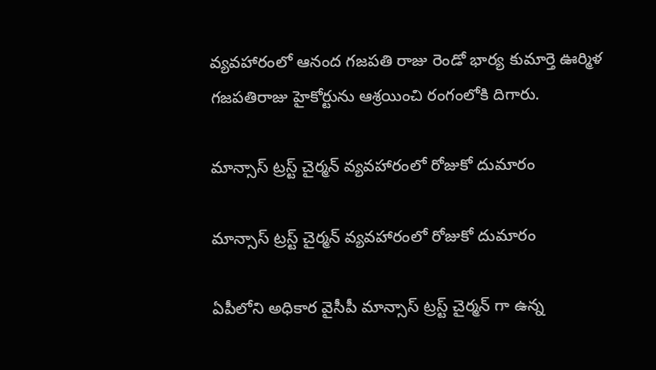వ్యవహారంలో ఆనంద గజపతి రాజు రెండో భార్య కుమార్తె ఊర్మిళ గజపతిరాజు హైకోర్టును ఆశ్రయించి రంగంలోకి దిగారు.

మాన్సాస్ ట్రస్ట్ చైర్మన్ వ్యవహారంలో రోజుకో దుమారం

మాన్సాస్ ట్రస్ట్ చైర్మన్ వ్యవహారంలో రోజుకో దుమారం

ఏపీలోని అధికార వైసీపీ మాన్సాస్ ట్రస్ట్ చైర్మన్ గా ఉన్న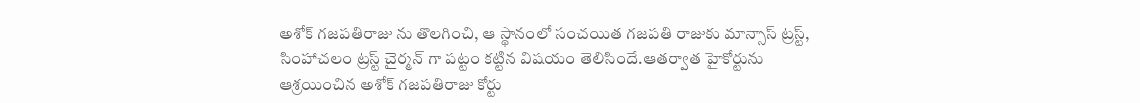అశోక్ గజపతిరాజు ను తొలగించి, ఆ స్థానంలో సంచయిత గజపతి రాజుకు మాన్సాస్ ట్రస్ట్, సింహాచలం ట్రస్ట్ చైర్మన్ గా పట్టం కట్టిన విషయం తెలిసిందే.ఆతర్వాత హైకోర్టును ఆశ్రయించిన అశోక్ గజపతిరాజు కోర్టు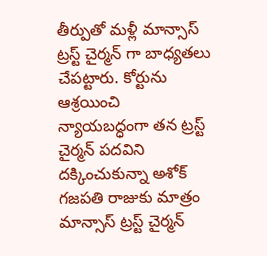తీర్పుతో మళ్లీ మాన్సాస్ ట్రస్ట్ చైర్మన్ గా బాధ్యతలు చేపట్టారు. కోర్టును ఆశ్రయించి న్యాయబద్ధంగా తన ట్రస్ట్ చైర్మన్ పదవిని దక్కించుకున్నా అశోక్ గజపతి రాజుకు మాత్రం మాన్సాస్ ట్రస్ట్ చైర్మన్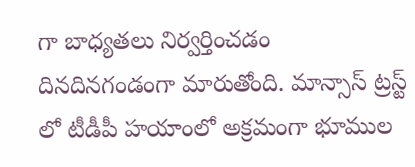గా బాధ్యతలు నిర్వర్తించడం దినదినగండంగా మారుతోంది. మాన్సాస్ ట్రస్ట్ లో టీడీపీ హయాంలో అక్రమంగా భూముల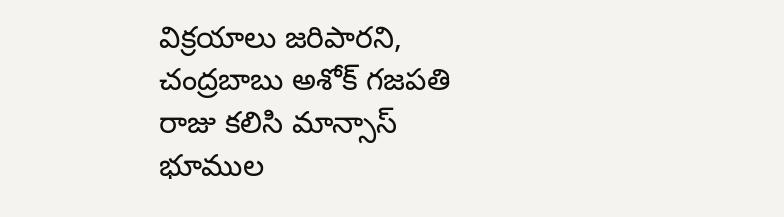విక్రయాలు జరిపారని, చంద్రబాబు అశోక్ గజపతి రాజు కలిసి మాన్సాస్ భూముల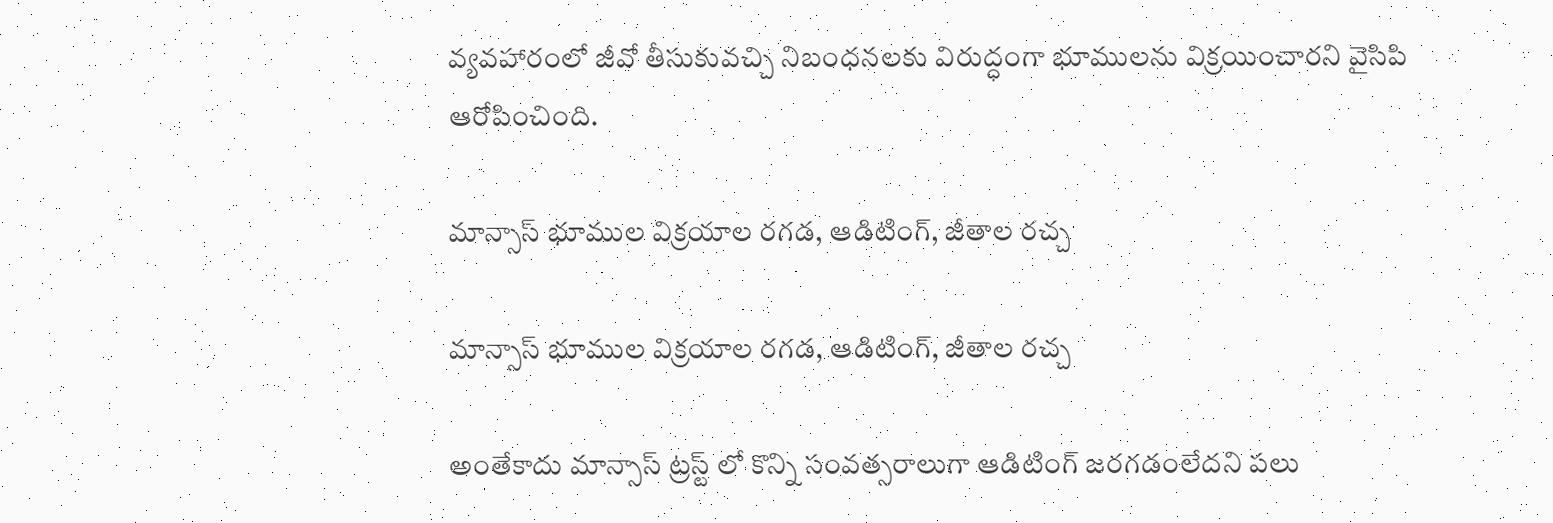వ్యవహారంలో జీవో తీసుకువచ్చి నిబంధనలకు విరుద్ధంగా భూములను విక్రయించారని వైసిపి ఆరోపించింది.

మాన్సాస్ భూముల విక్రయాల రగడ, ఆడిటింగ్, జీతాల రచ్చ

మాన్సాస్ భూముల విక్రయాల రగడ, ఆడిటింగ్, జీతాల రచ్చ

అంతేకాదు మాన్సాస్ ట్రస్ట్ లో కొన్ని సంవత్సరాలుగా ఆడిటింగ్ జరగడంలేదని పలు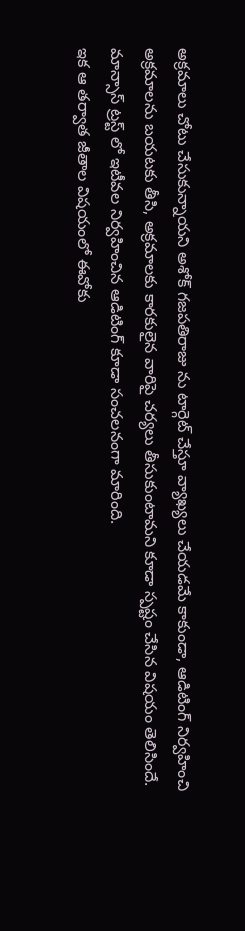అక్రమాలు చోటు చేసుకున్నాయని అశోక్ గజపతిరాజు ను టార్గెట్ చేస్తూ వ్యాఖ్యలు చేయడమే కాకుండా, ఆడిటింగ్ నిర్వహించి అక్రమాలను బయటకు తీసి, అక్రమాలకు కారకులైన వారిపై చర్యలు తీసుకుంటామని కూడా స్పష్టం చేసిన విషయం తెలిసిందే. మాన్సాస్ ట్రస్ట్ లో ఇటీవల నిర్వహించిన ఆడిటింగ్ కూడా సంచలనంగా మారింది.
ఇక ఆ తర్వాత జీతాల విషయంలో ఈవోకు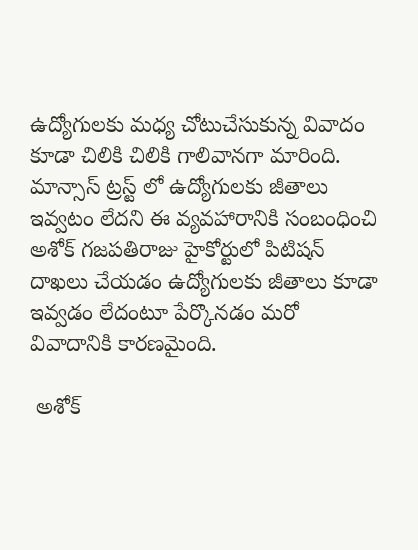ఉద్యోగులకు మధ్య చోటుచేసుకున్న వివాదం కూడా చిలికి చిలికి గాలివానగా మారింది. మాన్సాస్ ట్రస్ట్ లో ఉద్యోగులకు జీతాలు ఇవ్వటం లేదని ఈ వ్యవహారానికి సంబంధించి అశోక్ గజపతిరాజు హైకోర్టులో పిటిషన్ దాఖలు చేయడం ఉద్యోగులకు జీతాలు కూడా ఇవ్వడం లేదంటూ పేర్కొనడం మరో వివాదానికి కారణమైంది.

 అశోక్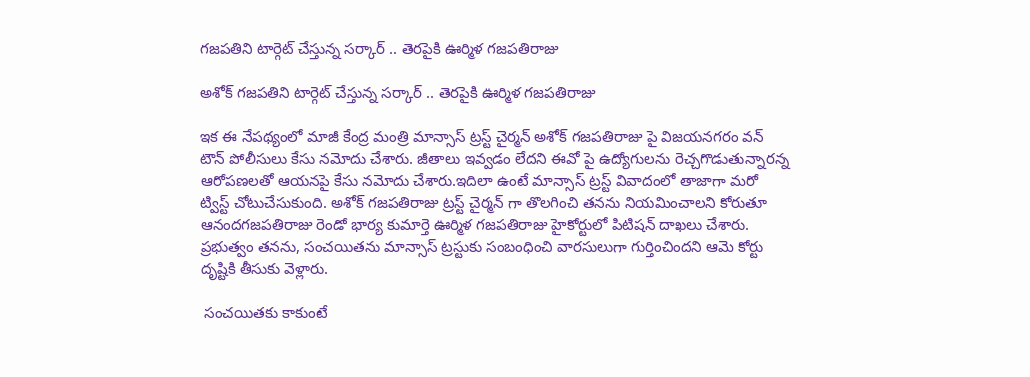గజపతిని టార్గెట్ చేస్తున్న సర్కార్ .. తెరపైకి ఊర్మిళ గజపతిరాజు

అశోక్ గజపతిని టార్గెట్ చేస్తున్న సర్కార్ .. తెరపైకి ఊర్మిళ గజపతిరాజు

ఇక ఈ నేపథ్యంలో మాజీ కేంద్ర మంత్రి మాన్సాస్ ట్రస్ట్ చైర్మన్ అశోక్ గజపతిరాజు పై విజయనగరం వన్ టౌన్ పోలీసులు కేసు నమోదు చేశారు. జీతాలు ఇవ్వడం లేదని ఈవో పై ఉద్యోగులను రెచ్చగొడుతున్నారన్న ఆరోపణలతో ఆయనపై కేసు నమోదు చేశారు.ఇదిలా ఉంటే మాన్సాస్ ట్రస్ట్ వివాదంలో తాజాగా మరో ట్విస్ట్ చోటుచేసుకుంది. అశోక్ గజపతిరాజు ట్రస్ట్ చైర్మన్ గా తొలగించి తనను నియమించాలని కోరుతూ ఆనందగజపతిరాజు రెండో భార్య కుమార్తె ఊర్మిళ గజపతిరాజు హైకోర్టులో పిటిషన్ దాఖలు చేశారు. ప్రభుత్వం తనను, సంచయితను మాన్సాస్ ట్రస్టుకు సంబంధించి వారసులుగా గుర్తించిందని ఆమె కోర్టు దృష్టికి తీసుకు వెళ్లారు.

 సంచయితకు కాకుంటే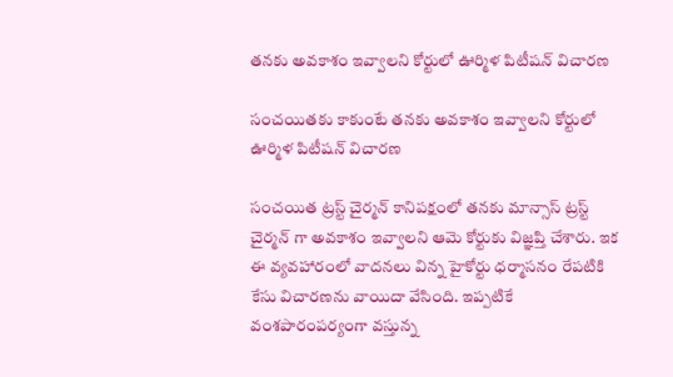తనకు అవకాశం ఇవ్వాలని కోర్టులో ఊర్మిళ పిటీషన్ విచారణ

సంచయితకు కాకుంటే తనకు అవకాశం ఇవ్వాలని కోర్టులో ఊర్మిళ పిటీషన్ విచారణ

సంచయిత ట్రస్ట్ చైర్మన్ కానిపక్షంలో తనకు మాన్సాస్ ట్రస్ట్ చైర్మన్ గా అవకాశం ఇవ్వాలని ఆమె కోర్టుకు విజ్ఞప్తి చేశారు. ఇక ఈ వ్యవహారంలో వాదనలు విన్న హైకోర్టు ధర్మాసనం రేపటికి కేసు విచారణను వాయిదా వేసింది. ఇప్పటికే వంశపారంపర్యంగా వస్తున్న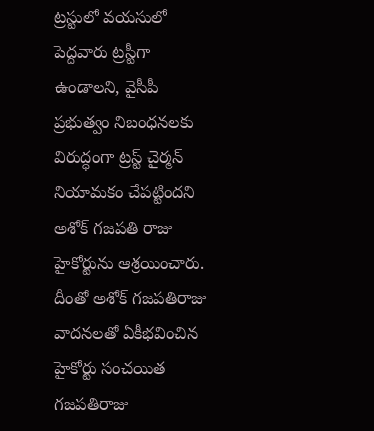ట్రస్టులో వయసులో పెద్దవారు ట్రస్టీగా ఉండాలని, వైసీపీ ప్రభుత్వం నిబంధనలకు విరుద్ధంగా ట్రస్ట్ చైర్మన్ నియామకం చేపట్టిందని అశోక్ గజపతి రాజు హైకోర్టును ఆశ్రయించారు. దీంతో అశోక్ గజపతిరాజు వాదనలతో ఏకీభవించిన హైకోర్టు సంచయిత గజపతిరాజు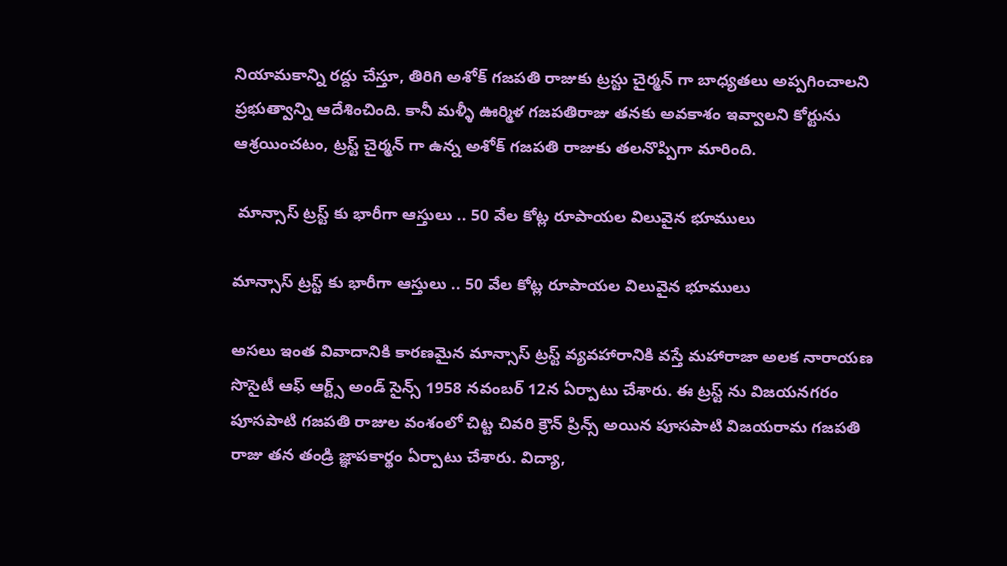నియామకాన్ని రద్దు చేస్తూ, తిరిగి అశోక్ గజపతి రాజుకు ట్రస్టు చైర్మన్ గా బాధ్యతలు అప్పగించాలని ప్రభుత్వాన్ని ఆదేశించింది. కానీ మళ్ళీ ఊర్మిళ గజపతిరాజు తనకు అవకాశం ఇవ్వాలని కోర్టును ఆశ్రయించటం, ట్రస్ట్ చైర్మన్ గా ఉన్న అశోక్ గజపతి రాజుకు తలనొప్పిగా మారింది.

 మాన్సాస్ ట్రస్ట్ కు భారీగా ఆస్తులు .. 50 వేల కోట్ల రూపాయల విలువైన భూములు

మాన్సాస్ ట్రస్ట్ కు భారీగా ఆస్తులు .. 50 వేల కోట్ల రూపాయల విలువైన భూములు

అసలు ఇంత వివాదానికి కారణమైన మాన్సాస్ ట్రస్ట్ వ్యవహారానికి వస్తే మహారాజా అలక నారాయణ సొసైటీ ఆఫ్ ఆర్ట్స్ అండ్ సైన్స్ 1958 నవంబర్ 12న ఏర్పాటు చేశారు. ఈ ట్రస్ట్ ను విజయనగరం పూసపాటి గజపతి రాజుల వంశంలో చిట్ట చివరి క్రౌన్ ప్రిన్స్ అయిన పూసపాటి విజయరామ గజపతి రాజు తన తండ్రి జ్ఞాపకార్థం ఏర్పాటు చేశారు. విద్యా,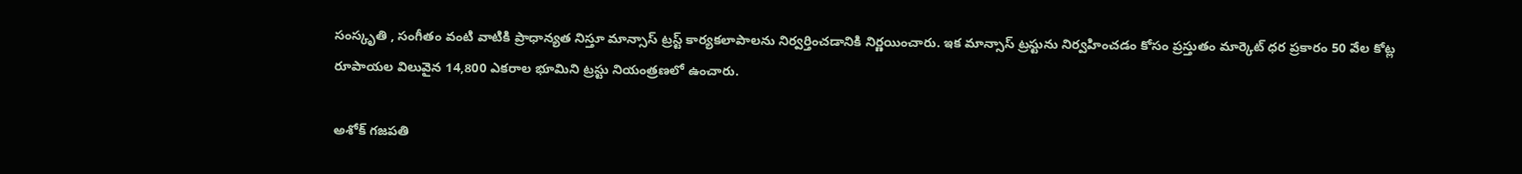సంస్కృతి , సంగీతం వంటి వాటికి ప్రాధాన్యత నిస్తూ మాన్సాస్ ట్రస్ట్ కార్యకలాపాలను నిర్వర్తించడానికి నిర్ణయించారు. ఇక మాన్సాస్ ట్రస్టును నిర్వహించడం కోసం ప్రస్తుతం మార్కెట్ ధర ప్రకారం 50 వేల కోట్ల రూపాయల విలువైన 14,800 ఎకరాల భూమిని ట్రస్టు నియంత్రణలో ఉంచారు.

అశోక్ గజపతి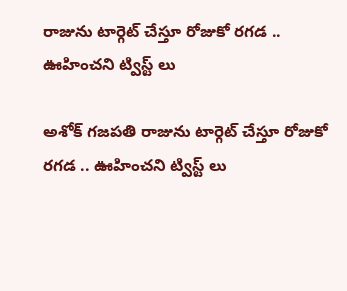రాజును టార్గెట్ చేస్తూ రోజుకో రగడ .. ఊహించని ట్విస్ట్ లు

అశోక్ గజపతి రాజును టార్గెట్ చేస్తూ రోజుకో రగడ .. ఊహించని ట్విస్ట్ లు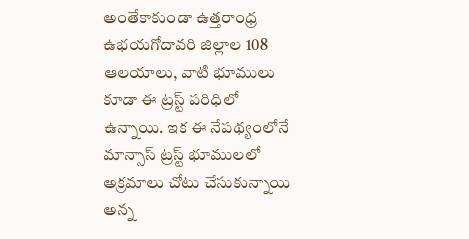అంతేకాకుండా ఉత్తరాంధ్ర ఉభయగోదావరి జిల్లాల 108 ఆలయాలు, వాటి భూములు కూడా ఈ ట్రస్ట్ పరిధిలో ఉన్నాయి. ఇక ఈ నేపథ్యంలోనే మాన్సాస్ ట్రస్ట్ భూములలో అక్రమాలు చోటు చేసుకున్నాయి అన్న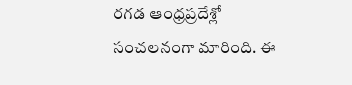రగడ ఆంధ్రప్రదేశ్లో సంచలనంగా మారింది. ఈ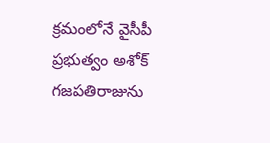క్రమంలోనే వైసీపీ ప్రభుత్వం అశోక్ గజపతిరాజును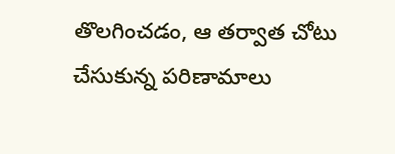తొలగించడం, ఆ తర్వాత చోటు చేసుకున్న పరిణామాలు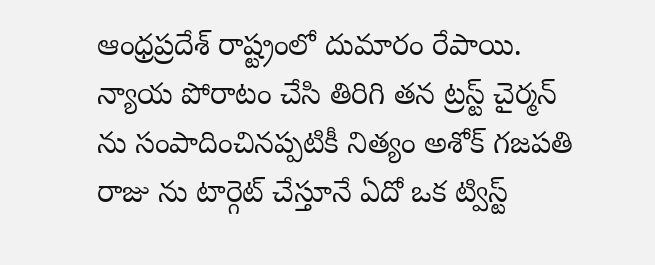ఆంధ్రప్రదేశ్ రాష్ట్రంలో దుమారం రేపాయి. న్యాయ పోరాటం చేసి తిరిగి తన ట్రస్ట్ చైర్మన్ ను సంపాదించినప్పటికీ నిత్యం అశోక్ గజపతి రాజు ను టార్గెట్ చేస్తూనే ఏదో ఒక ట్విస్ట్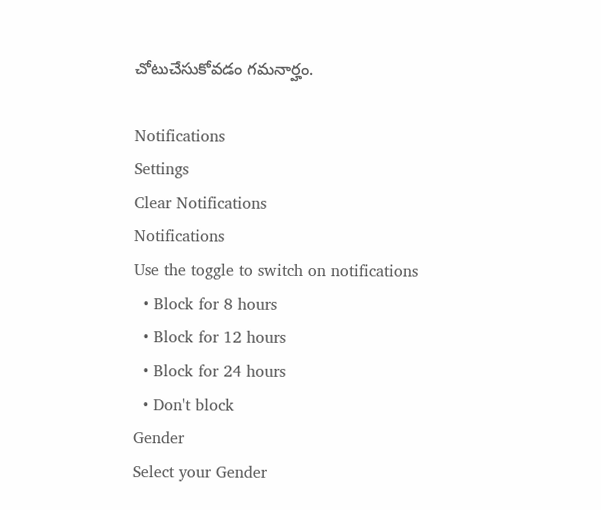చోటుచేసుకోవడం గమనార్హం.

Notifications
Settings
Clear Notifications
Notifications
Use the toggle to switch on notifications
  • Block for 8 hours
  • Block for 12 hours
  • Block for 24 hours
  • Don't block
Gender
Select your Gender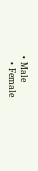• Male
  • Female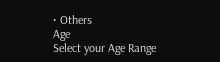• Others
Age
Select your Age Range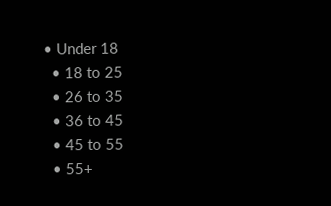• Under 18
  • 18 to 25
  • 26 to 35
  • 36 to 45
  • 45 to 55
  • 55+